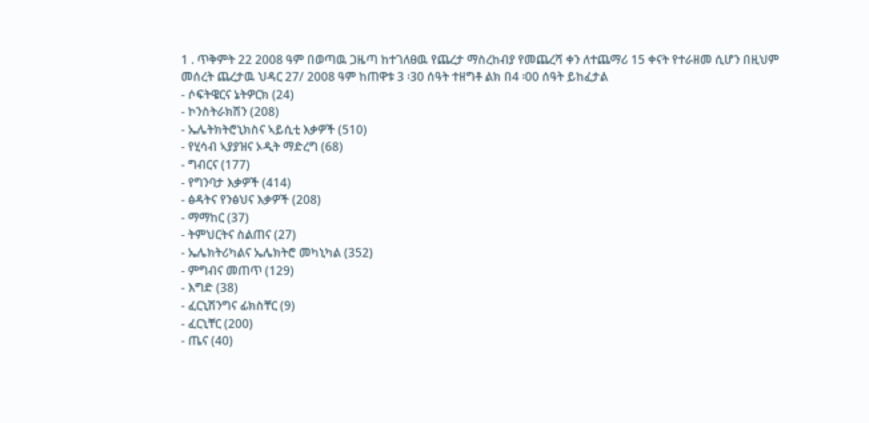1 . ጥቅምት 22 2008 ዓም በወጣዉ ጋዜጣ ከተገለፀዉ የጨረታ ማስረከብያ የመጨረሻ ቀን ለተጨማሪ 15 ቀናት የተራዘመ ሲሆን በዚህም መሰረት ጨረታዉ ህዳር 27/ 2008 ዓም ከጠዋቱ 3 ፡30 ሰዓት ተዘግቶ ልክ በ4 ፡00 ሰዓት ይከፈታል
- ሶፍትዌርና ኔትዎርክ (24)
- ኮንስትራክሽን (208)
- ኤሌትክትሮኒክስና ኣይሲቲ እቃዎች (510)
- የሂሳብ ኣያያዝና ኦዲት ማድረግ (68)
- ግብርና (177)
- የግንባታ እቃዎች (414)
- ፅዳትና የንፅህና እቃዎች (208)
- ማማከር (37)
- ትምህርትና ስልጠና (27)
- ኤሌክትሪካልና ኤሌክትሮ መካኒካል (352)
- ምግብና መጠጥ (129)
- እግድ (38)
- ፈርኒሽንግና ፊክስቸር (9)
- ፈርኒቸር (200)
- ጤና (40)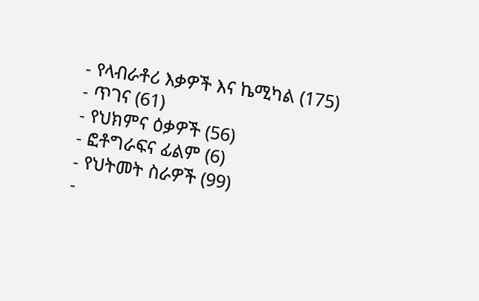- የላብራቶሪ እቃዎች እና ኬሚካል (175)
- ጥገና (61)
- የህክምና ዕቃዎች (56)
- ፎቶግራፍና ፊልም (6)
- የህትመት ስራዎች (99)
-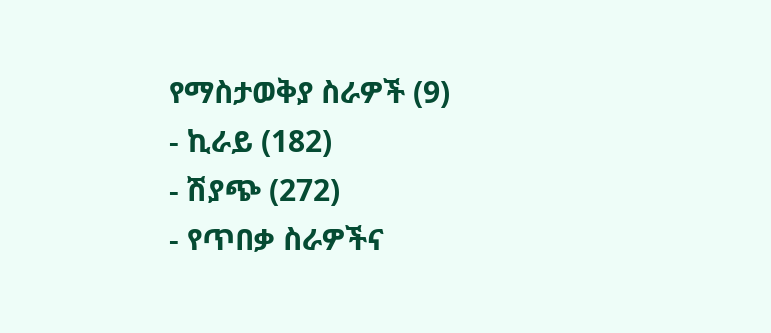የማስታወቅያ ስራዎች (9)
- ኪራይ (182)
- ሽያጭ (272)
- የጥበቃ ስራዎችና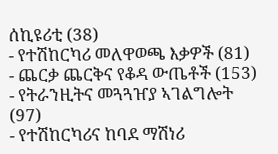ሰኪዩሪቲ (38)
- የተሽከርካሪ መለዋወጫ እቃዎች (81)
- ጨርቃ ጨርቅና የቆዳ ውጤቶች (153)
- የትራንዚትና መጓጓዠያ ኣገልግሎት (97)
- የተሽከርካሪና ከባደ ማሽነሪ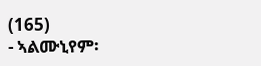(165)
- ኣልሙኒየም፡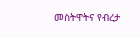መስትዋትና የብረታ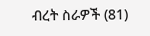ብረት ስራዎች (81)